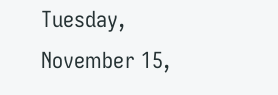Tuesday, November 15,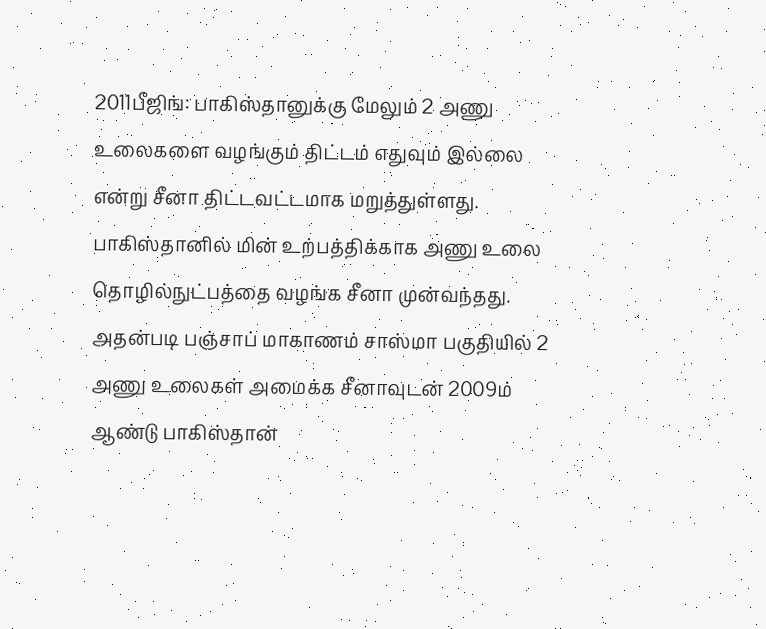2011பீஜிங்: பாகிஸ்தானுக்கு மேலும் 2 அணு உலைகளை வழங்கும் திட்டம் எதுவும் இல்லை என்று சீனா திட்டவட்டமாக மறுத்துள்ளது. பாகிஸ்தானில் மின் உற்பத்திக்காக அணு உலை தொழில்நுட்பத்தை வழங்க சீனா முன்வந்தது. அதன்படி பஞ்சாப் மாகாணம் சாஸ்மா பகுதியில் 2 அணு உலைகள் அமைக்க சீனாவுடன் 2009ம் ஆண்டு பாகிஸ்தான்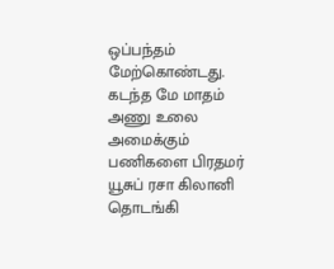ஒப்பந்தம் மேற்கொண்டது. கடந்த மே மாதம் அணு உலை அமைக்கும் பணிகளை பிரதமர் யூசுப் ரசா கிலானி தொடங்கி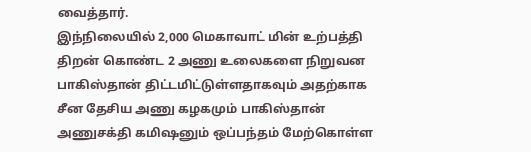வைத்தார்.
இந்நிலையில் 2,000 மெகாவாட் மின் உற்பத்தி திறன் கொண்ட 2 அணு உலைகளை நிறுவன பாகிஸ்தான் திட்டமிட்டுள்ளதாகவும் அதற்காக சீன தேசிய அணு கழகமும் பாகிஸ்தான் அணுசக்தி கமிஷனும் ஒப்பந்தம் மேற்கொள்ள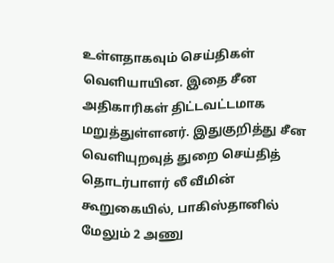உள்ளதாகவும் செய்திகள் வெளியாயின. இதை சீன அதிகாரிகள் திட்டவட்டமாக மறுத்துள்ளனர். இதுகுறித்து சீன வெளியுறவுத் துறை செய்தித் தொடர்பாளர் லீ வீமின் கூறுகையில், பாகிஸ்தானில் மேலும் 2 அணு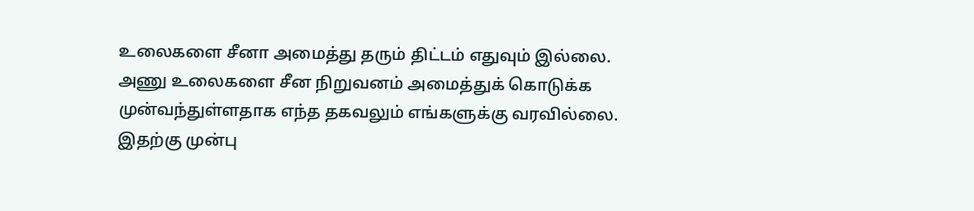உலைகளை சீனா அமைத்து தரும் திட்டம் எதுவும் இல்லை.
அணு உலைகளை சீன நிறுவனம் அமைத்துக் கொடுக்க முன்வந்துள்ளதாக எந்த தகவலும் எங்களுக்கு வரவில்லை. இதற்கு முன்பு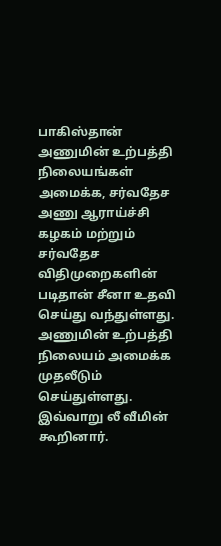பாகிஸ்தான் அணுமின் உற்பத்தி நிலையங்கள் அமைக்க, சர்வதேச அணு ஆராய்ச்சி கழகம் மற்றும் சர்வதேச விதிமுறைகளின் படிதான் சீனா உதவி செய்து வந்துள்ளது. அணுமின் உற்பத்தி நிலையம் அமைக்க முதலீடும் செய்துள்ளது. இவ்வாறு லீ வீமின் கூறினார்.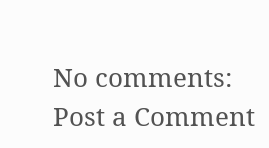No comments:
Post a Comment